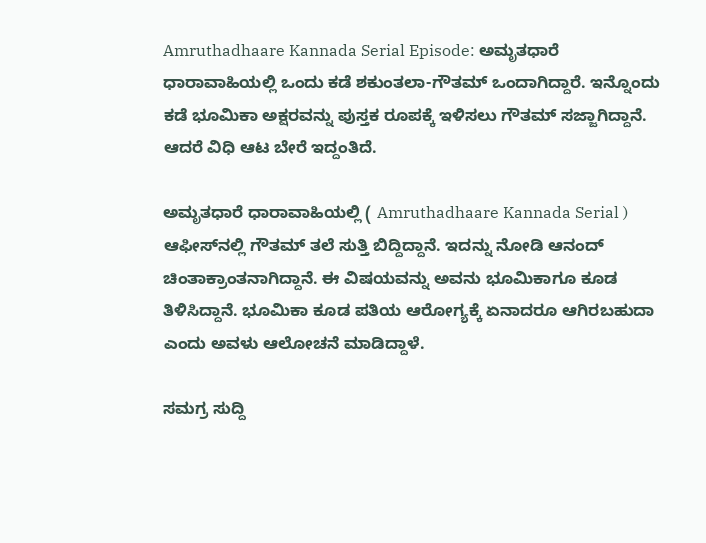Amruthadhaare Kannada Serial Episode: ಅಮೃತಧಾರೆ ಧಾರಾವಾಹಿಯಲ್ಲಿ ಒಂದು ಕಡೆ ಶಕುಂತಲಾ-ಗೌತಮ್‌ ಒಂದಾಗಿದ್ದಾರೆ. ಇನ್ನೊಂದು ಕಡೆ ಭೂಮಿಕಾ ಅಕ್ಷರವನ್ನು ಪುಸ್ತಕ ರೂಪಕ್ಕೆ ಇಳಿಸಲು ಗೌತಮ್‌ ಸಜ್ಜಾಗಿದ್ದಾನೆ. ಆದರೆ ವಿಧಿ ಆಟ ಬೇರೆ ಇದ್ದಂತಿದೆ.

ಅಮೃತಧಾರೆ ಧಾರಾವಾಹಿಯಲ್ಲಿ ( Amruthadhaare Kannada Serial ) ಆಫೀಸ್‌ನಲ್ಲಿ ಗೌತಮ್‌ ತಲೆ ಸುತ್ತಿ ಬಿದ್ದಿದ್ದಾನೆ. ಇದನ್ನು ನೋಡಿ ಆನಂದ್‌ ಚಿಂತಾಕ್ರಾಂತನಾಗಿದ್ದಾನೆ. ಈ ವಿಷಯವನ್ನು ಅವನು ಭೂಮಿಕಾಗೂ ಕೂಡ ತಿಳಿಸಿದ್ದಾನೆ. ಭೂಮಿಕಾ ಕೂಡ ಪತಿಯ ಆರೋಗ್ಯಕ್ಕೆ ಏನಾದರೂ ಆಗಿರಬಹುದಾ ಎಂದು ಅವಳು ಆಲೋಚನೆ ಮಾಡಿದ್ದಾಳೆ.

ಸಮಗ್ರ ಸುದ್ದಿ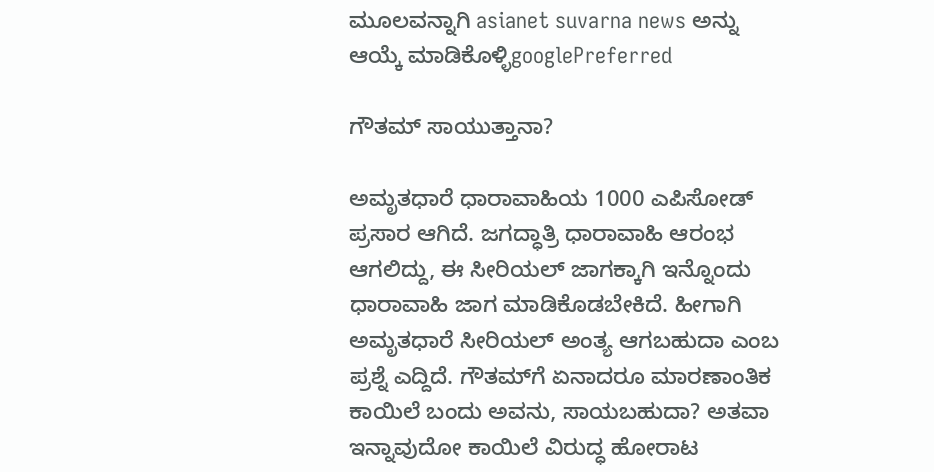ಮೂಲವನ್ನಾಗಿ asianet suvarna news ಅನ್ನು ಆಯ್ಕೆ ಮಾಡಿಕೊಳ್ಳಿgooglePreferred

ಗೌತಮ್‌ ಸಾಯುತ್ತಾನಾ?

ಅಮೃತಧಾರೆ ಧಾರಾವಾಹಿಯ 1000 ಎಪಿಸೋಡ್‌ ಪ್ರಸಾರ ಆಗಿದೆ. ಜಗದ್ಧಾತ್ರಿ ಧಾರಾವಾಹಿ ಆರಂಭ ಆಗಲಿದ್ದು, ಈ ಸೀರಿಯಲ್‌ ಜಾಗಕ್ಕಾಗಿ ಇನ್ನೊಂದು ಧಾರಾವಾಹಿ ಜಾಗ ಮಾಡಿಕೊಡಬೇಕಿದೆ. ಹೀಗಾಗಿ ಅಮೃತಧಾರೆ ಸೀರಿಯಲ್‌ ಅಂತ್ಯ ಆಗಬಹುದಾ ಎಂಬ ಪ್ರಶ್ನೆ ಎದ್ದಿದೆ. ಗೌತಮ್‌ಗೆ ಏನಾದರೂ ಮಾರಣಾಂತಿಕ ಕಾಯಿಲೆ ಬಂದು ಅವನು, ಸಾಯಬಹುದಾ? ಅತವಾ ಇನ್ನಾವುದೋ ಕಾಯಿಲೆ ವಿರುದ್ಧ ಹೋರಾಟ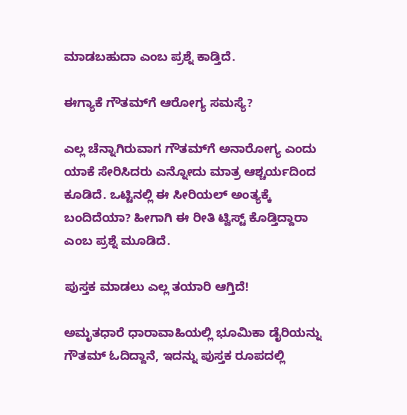ಮಾಡಬಹುದಾ ಎಂಬ ಪ್ರಶ್ನೆ ಕಾಡ್ತಿದೆ.

ಈಗ್ಯಾಕೆ ಗೌತಮ್‌ಗೆ ಆರೋಗ್ಯ ಸಮಸ್ಯೆ?

ಎಲ್ಲ ಚೆನ್ನಾಗಿರುವಾಗ ಗೌತಮ್‌ಗೆ ಅನಾರೋಗ್ಯ ಎಂದು ಯಾಕೆ ಸೇರಿಸಿದರು ಎನ್ನೋದು ಮಾತ್ರ ಆಶ್ಚರ್ಯದಿಂದ ಕೂಡಿದೆ. ಒಟ್ಟಿನಲ್ಲಿ ಈ ಸೀರಿಯಲ್‌ ಅಂತ್ಯಕ್ಕೆ ಬಂದಿದೆಯಾ? ಹೀಗಾಗಿ ಈ ರೀತಿ ಟ್ವಿಸ್ಟ್‌ ಕೊಡ್ತಿದ್ದಾರಾ ಎಂಬ ಪ್ರಶ್ನೆ ಮೂಡಿದೆ.

ಪುಸ್ತಕ ಮಾಡಲು ಎಲ್ಲ ತಯಾರಿ ಆಗ್ತಿದೆ!

ಅಮೃತಧಾರೆ ಧಾರಾವಾಹಿಯಲ್ಲಿ ಭೂಮಿಕಾ ಡೈರಿಯನ್ನು ಗೌತಮ್‌ ಓದಿದ್ದಾನೆ, ಇದನ್ನು ಪುಸ್ತಕ ರೂಪದಲ್ಲಿ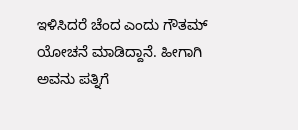ಇಳಿಸಿದರೆ ಚೆಂದ ಎಂದು ಗೌತಮ್‌ ಯೋಚನೆ ಮಾಡಿದ್ದಾನೆ. ಹೀಗಾಗಿ ಅವನು ಪತ್ನಿಗೆ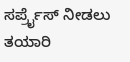ಸರ್ಪ್ರೈಸ್‌ ನೀಡಲು ತಯಾರಿ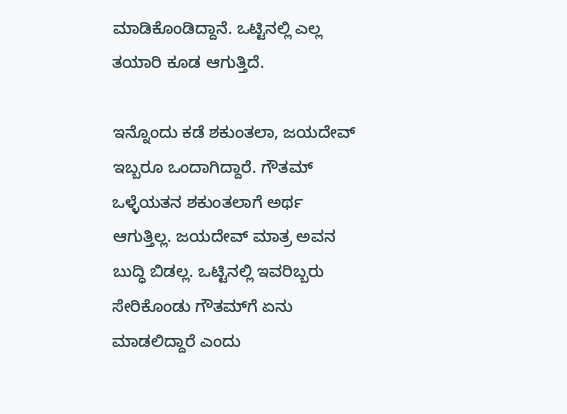ಮಾಡಿಕೊಂಡಿದ್ದಾನೆ. ಒಟ್ಟಿನಲ್ಲಿ ಎಲ್ಲ ತಯಾರಿ ಕೂಡ ಆಗುತ್ತಿದೆ.

ಇನ್ನೊಂದು ಕಡೆ ಶಕುಂತಲಾ, ಜಯದೇವ್‌ ಇಬ್ಬರೂ ಒಂದಾಗಿದ್ದಾರೆ. ಗೌತಮ್‌ ಒಳ್ಳೆಯತನ ಶಕುಂತಲಾಗೆ ಅರ್ಥ ಆಗುತ್ತಿಲ್ಲ. ಜಯದೇವ್‌ ಮಾತ್ರ ಅವನ ಬುದ್ಧಿ ಬಿಡಲ್ಲ. ಒಟ್ಟಿನಲ್ಲಿ ಇವರಿಬ್ಬರು ಸೇರಿಕೊಂಡು ಗೌತಮ್‌ಗೆ ಏನು ಮಾಡಲಿದ್ದಾರೆ ಎಂದು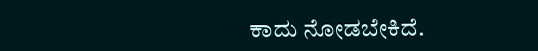ಕಾದು ನೋಡಬೇಕಿದೆ.